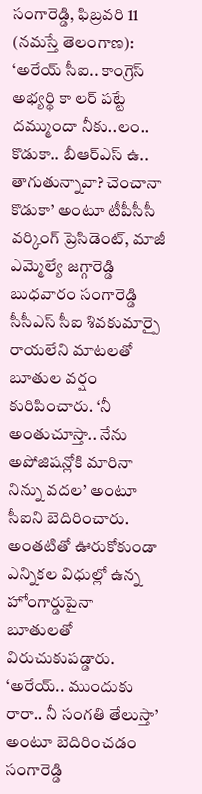సంగారెడ్డి, ఫిబ్రవరి 11 (నమస్తే తెలంగాణ): ‘అరేయ్ సీఐ.. కాంగ్రెస్ అభ్యర్థి కా లర్ పట్టే దమ్ముందా నీకు..లం.. కొడుకా.. బీఆర్ఎస్ ఉ.. తాగుతున్నావా? చెంచానా కొడుకా’ అంటూ టీపీసీసీ వర్కింగ్ ప్రెసిడెంట్, మాజీ ఎమ్మెల్యే జగ్గారెడ్డి బుధవారం సంగారెడ్డి సీసీఎస్ సీఐ శివకుమార్పై రాయలేని మాటలతో బూతుల వర్షం కురిపించారు. ‘నీ అంతుచూస్తా.. నేను అపోజిషన్లోకి మారినా నిన్ను వదల’ అంటూ సీఐని బెదిరించారు. అంతటితో ఊరుకోకుండా ఎన్నికల విధుల్లో ఉన్న హోంగార్డుపైనా బూతులతో విరుచుకుపడ్డారు. ‘అరేయ్.. ముందుకు రారా.. నీ సంగతి తేలుస్తా’ అంటూ బెదిరించడం సంగారెడ్డి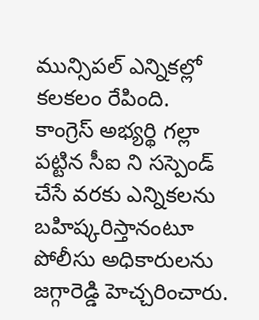మున్సిపల్ ఎన్నికల్లో కలకలం రేపింది.
కాంగ్రెస్ అభ్యర్థి గల్లా పట్టిన సీఐ ని సస్పెండ్ చేసే వరకు ఎన్నికలను బహిష్కరిస్తానంటూ పోలీసు అధికారులను జగ్గారెడ్డి హెచ్చరించారు.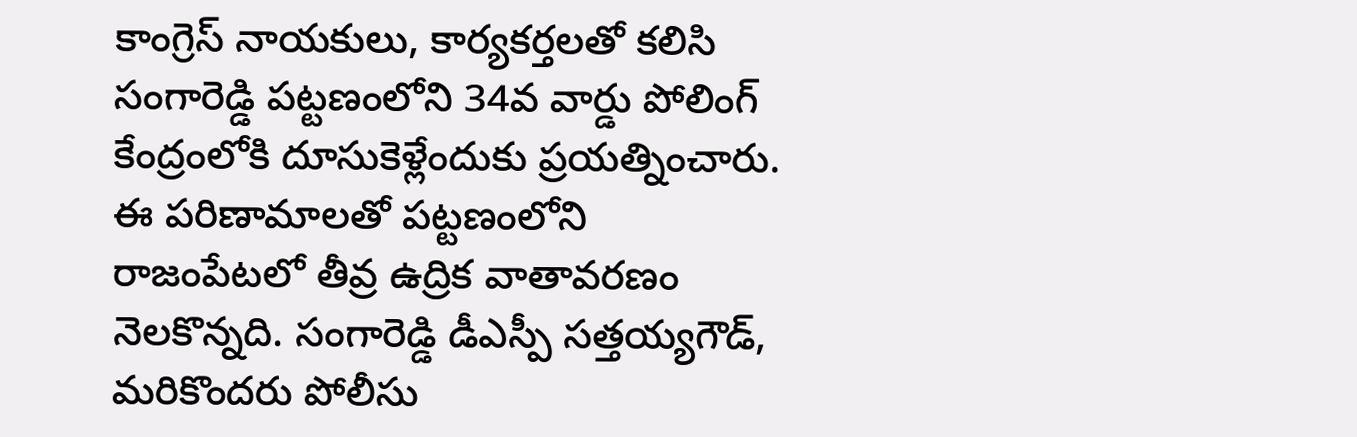కాంగ్రెస్ నాయకులు, కార్యకర్తలతో కలిసి సంగారెడ్డి పట్టణంలోని 34వ వార్డు పోలింగ్ కేంద్రంలోకి దూసుకెళ్లేందుకు ప్రయత్నించారు. ఈ పరిణామాలతో పట్టణంలోని రాజంపేటలో తీవ్ర ఉద్రిక వాతావరణం నెలకొన్నది. సంగారెడ్డి డీఎస్పీ సత్తయ్యగౌడ్, మరికొందరు పోలీసు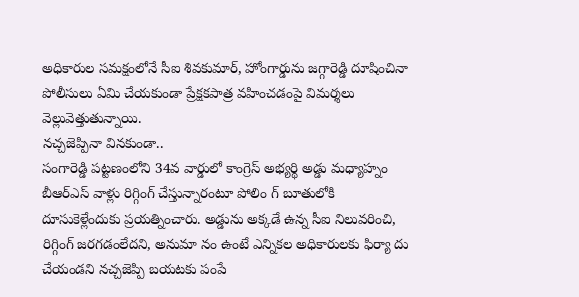అధికారుల సమక్షంలోనే సీఐ శివకుమార్, హోంగార్డును జగ్గారెడ్డి దూషించినా పోలీసులు ఏమి చేయకుండా ప్రేక్షకపాత్ర వహించడంపై విమర్శలు వెల్లువెత్తుతున్నాయి.
నచ్చజెప్పినా వినకుండా..
సంగారెడ్డి పట్టణంలోని 34వ వార్డులో కాంగ్రెస్ అభ్యర్థి అడ్డు మధ్యాహ్నం బీఆర్ఎస్ వాళ్లు రిగ్గింగ్ చేస్తున్నారంటూ పోలిం గ్ బూతులోకి దూసుకెళ్లేందుకు ప్రయత్నించారు. అడ్డును అక్కడే ఉన్న సీఐ నిలువరించి, రిగ్గింగ్ జరగడంలేదని, అనుమా నం ఉంటే ఎన్నికల అధికారులకు ఫిర్యా దు చేయండని నచ్చజెప్పి బయటకు పంపే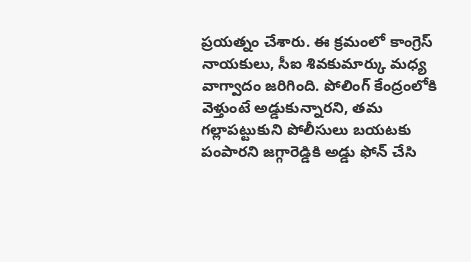ప్రయత్నం చేశారు. ఈ క్రమంలో కాంగ్రెస్ నాయకులు, సీఐ శివకుమార్కు మధ్య వాగ్వాదం జరిగింది. పోలింగ్ కేంద్రంలోకి వెళ్తుంటే అడ్డుకున్నారని, తమ గల్లాపట్టుకుని పోలీసులు బయటకు పంపారని జగ్గారెడ్డికి అడ్డు ఫోన్ చేసి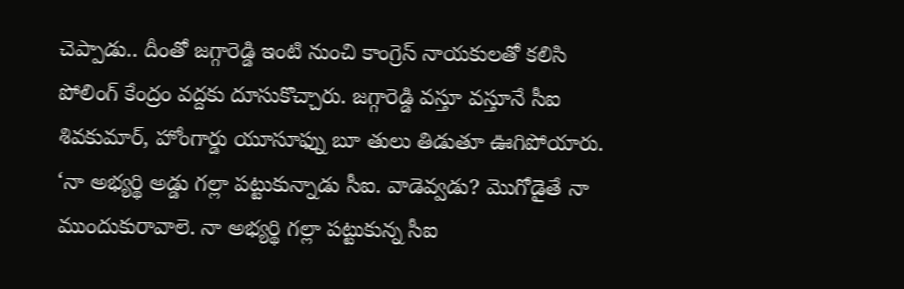చెప్పాడు.. దీంతో జగ్గారెడ్డి ఇంటి నుంచి కాంగ్రెస్ నాయకులతో కలిసి పోలింగ్ కేంద్రం వద్దకు దూసుకొచ్చారు. జగ్గారెడ్డి వస్తూ వస్తూనే సీఐ శివకుమార్, హోంగార్డు యూసూఫ్ను బూ తులు తిడుతూ ఊగిపోయారు.
‘నా అభ్యర్థి అడ్డు గల్లా పట్టుకున్నాడు సీఐ. వాడెవ్వడు? మొగోడైతే నా ముందుకురావాలె. నా అభ్యర్థి గల్లా పట్టుకున్న సీఐ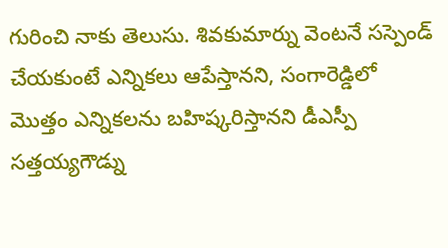గురించి నాకు తెలుసు. శివకుమార్ను వెంటనే సస్పెండ్ చేయకుంటే ఎన్నికలు ఆపేస్తానని, సంగారెడ్డిలో మొత్తం ఎన్నికలను బహిష్కరిస్తానని డీఎస్పీ సత్తయ్యగౌడ్ను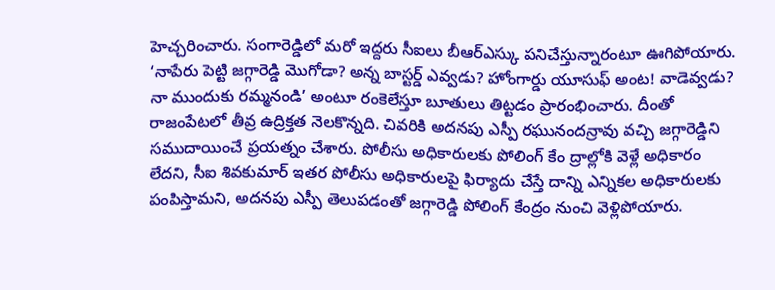హెచ్చరించారు. సంగారెడ్డిలో మరో ఇద్దరు సీఐలు బీఆర్ఎస్కు పనిచేస్తున్నారంటూ ఊగిపోయారు. ‘నాపేరు పెట్టి జగ్గారెడ్డి మొగోడా? అన్న బాస్టర్డ్ ఎవ్వడు? హోంగార్డు యూసుఫ్ అంట! వాడెవ్వడు? నా ముందుకు రమ్మనండి’ అంటూ రంకెలేస్తూ బూతులు తిట్టడం ప్రారంభించారు. దీంతో రాజంపేటలో తీవ్ర ఉద్రిక్తత నెలకొన్నది. చివరికి అదనపు ఎస్పీ రఘునందన్రావు వచ్చి జగ్గారెడ్డిని సముదాయించే ప్రయత్నం చేశారు. పోలీసు అధికారులకు పోలింగ్ కేం ద్రాల్లోకి వెళ్లే అధికారం లేదని, సీఐ శివకుమార్ ఇతర పోలీసు అధికారులపై ఫిర్యాదు చేస్తే దాన్ని ఎన్నికల అధికారులకు పంపిస్తామని, అదనపు ఎస్పీ తెలుపడంతో జగ్గారెడ్డి పోలింగ్ కేంద్రం నుంచి వెళ్లిపోయారు.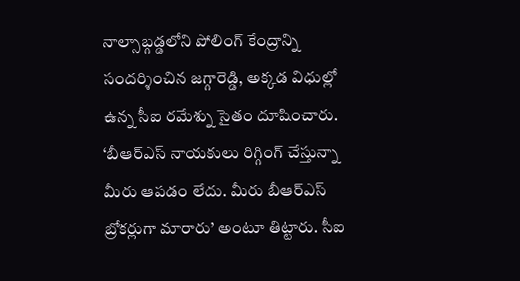నాల్సాబ్గడ్డలోని పోలింగ్ కేంద్రాన్ని సందర్శించిన జగ్గారెడ్డి, అక్కడ విధుల్లో ఉన్న సీఐ రమేశ్ను సైతం దూషించారు. ‘బీఆర్ఎస్ నాయకులు రిగ్గింగ్ చేస్తున్నా మీరు ఆపడం లేదు. మీరు బీఆర్ఎస్ బ్రోకర్లుగా మారారు’ అంటూ తిట్టారు. సీఐ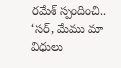రమేశ్ స్పందించి.. ‘సర్, మేము మా విధులు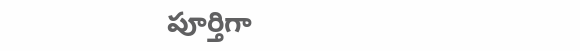పూర్తిగా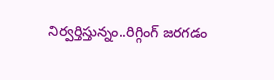నిర్వర్తిస్తున్నం..రిగ్గింగ్ జరగడం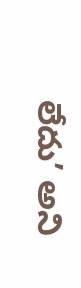లేదు’ అని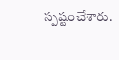స్పష్టంచేశారు.